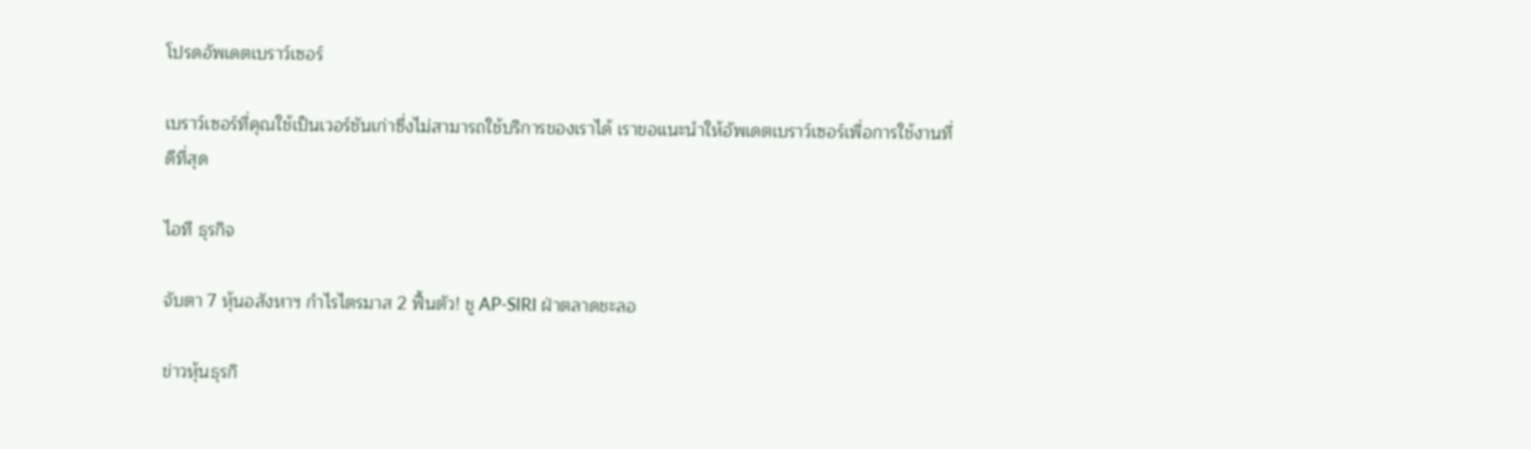โปรดอัพเดตเบราว์เซอร์

เบราว์เซอร์ที่คุณใช้เป็นเวอร์ชันเก่าซึ่งไม่สามารถใช้บริการของเราได้ เราขอแนะนำให้อัพเดตเบราว์เซอร์เพื่อการใช้งานที่ดีที่สุด

ไอที ธุรกิจ

จับตา 7 หุ้นอสังหาฯ กำไรไตรมาส 2 ฟื้นตัว! ชู AP-SIRI ฝ่าตลาดชะลอ

ข่าวหุ้นธุรกิ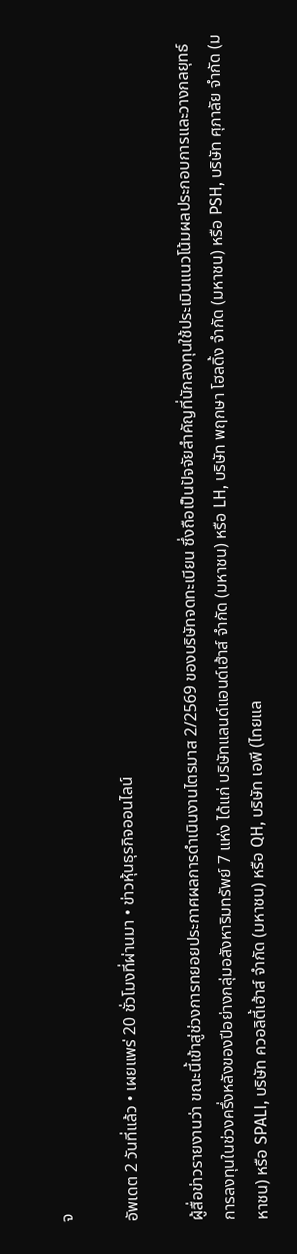จ

อัพเดต 2 วันที่แล้ว • เผยแพร่ 20 ชั่วโมงที่ผ่านมา • ข่าวหุ้นธุรกิจออนไลน์

ผู้สื่อข่าวรายงานว่า ขณะนี้เข้าสู่ช่วงการทยอยประกาศผลการดำเนินงานไตรมาส 2/2569 ของบริษัทจดทะเบียน ซึ่งถือเป็นปัจจัยสำคัญที่นักลงทุนใช้ประเมินแนวโน้มผลประกอบการและวางกลยุทธ์การลงทุนในช่วงครึ่งหลังของปีอย่างกลุ่มอสังหาริมทรัพย์ 7 แห่ง ได้แก่ บริษัทแลนด์แอนด์เฮ้าส์ จำกัด (มหาชน) หรือ LH, บริษัท พฤกษา โฮลดิ้ง จำกัด (มหาชน) หรือ PSH, บริษัท ศุภาลัย จำกัด (มหาชน) หรือ SPALI, บริษัท ควอลิตี้เฮ้าส์ จำกัด (มหาชน) หรือ QH, บริษัท เอพี (ไทยแล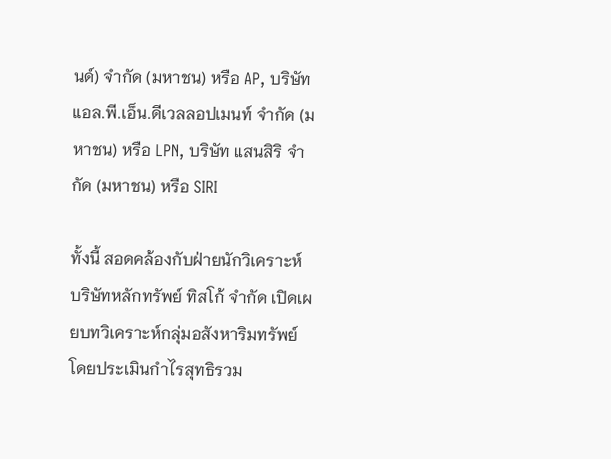นด์) จำกัด (มหาชน) หรือ AP, บริษัท แอล.พี.เอ็น.ดีเวลลอปเมนท์ จำกัด (มหาชน) หรือ LPN, บริษัท แสนสิริ จำกัด (มหาชน) หรือ SIRI

ทั้งนี้ สอดคล้องกับฝ่ายนักวิเคราะห์บริษัทหลักทรัพย์ ทิสโก้ จำกัด เปิดเผยบทวิเคราะห์กลุ่มอสังหาริมทรัพย์ โดยประเมินกำไรสุทธิรวม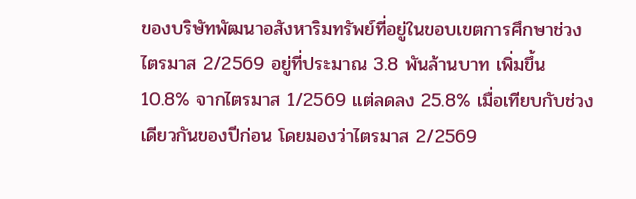ของบริษัทพัฒนาอสังหาริมทรัพย์ที่อยู่ในขอบเขตการศึกษาช่วงไตรมาส 2/2569 อยู่ที่ประมาณ 3.8 พันล้านบาท เพิ่มขึ้น 10.8% จากไตรมาส 1/2569 แต่ลดลง 25.8% เมื่อเทียบกับช่วงเดียวกันของปีก่อน โดยมองว่าไตรมาส 2/2569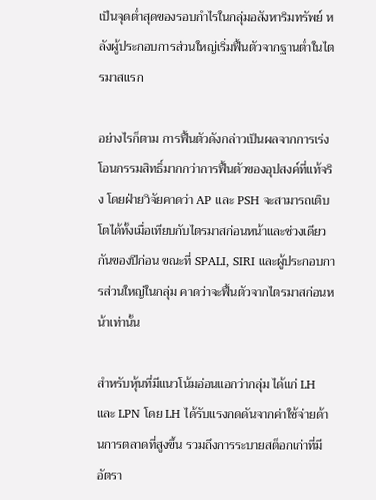เป็นจุดต่ำสุดของรอบกำไรในกลุ่มอสังหาริมทรัพย์ หลังผู้ประกอบการส่วนใหญ่เริ่มฟื้นตัวจากฐานต่ำในไตรมาสแรก

อย่างไรก็ตาม การฟื้นตัวดังกล่าวเป็นผลจากการเร่งโอนกรรมสิทธิ์มากกว่าการฟื้นตัวของอุปสงค์ที่แท้จริง โดยฝ่ายวิจัยคาดว่า AP และ PSH จะสามารถเติบโตได้ทั้งเมื่อเทียบกับไตรมาสก่อนหน้าและช่วงเดียวกันของปีก่อน ขณะที่ SPALI, SIRI และผู้ประกอบการส่วนใหญ่ในกลุ่ม คาดว่าจะฟื้นตัวจากไตรมาสก่อนหน้าเท่านั้น

สำหรับหุ้นที่มีแนวโน้มอ่อนแอกว่ากลุ่ม ได้แก่ LH และ LPN โดย LH ได้รับแรงกดดันจากค่าใช้จ่ายด้านการตลาดที่สูงขึ้น รวมถึงการระบายสต็อกเก่าที่มีอัตรา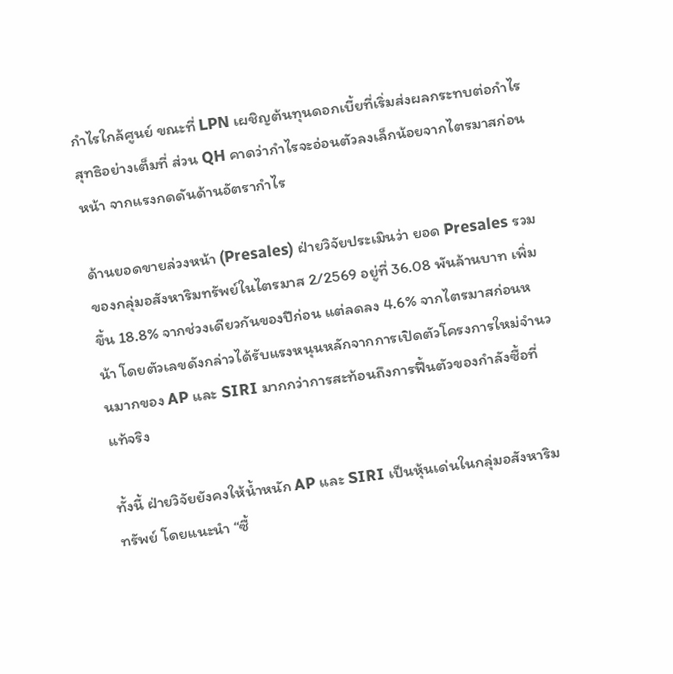กำไรใกล้ศูนย์ ขณะที่ LPN เผชิญต้นทุนดอกเบี้ยที่เริ่มส่งผลกระทบต่อกำไรสุทธิอย่างเต็มที่ ส่วน QH คาดว่ากำไรจะอ่อนตัวลงเล็กน้อยจากไตรมาสก่อนหน้า จากแรงกดดันด้านอัตรากำไร

ด้านยอดขายล่วงหน้า (Presales) ฝ่ายวิจัยประเมินว่า ยอด Presales รวมของกลุ่มอสังหาริมทรัพย์ในไตรมาส 2/2569 อยู่ที่ 36.08 พันล้านบาท เพิ่มขึ้น 18.8% จากช่วงเดียวกันของปีก่อน แต่ลดลง 4.6% จากไตรมาสก่อนหน้า โดยตัวเลขดังกล่าวได้รับแรงหนุนหลักจากการเปิดตัวโครงการใหม่จำนวนมากของ AP และ SIRI มากกว่าการสะท้อนถึงการฟื้นตัวของกำลังซื้อที่แท้จริง

ทั้งนี้ ฝ่ายวิจัยยังคงให้น้ำหนัก AP และ SIRI เป็นหุ้นเด่นในกลุ่มอสังหาริมทรัพย์ โดยแนะนำ “ซื้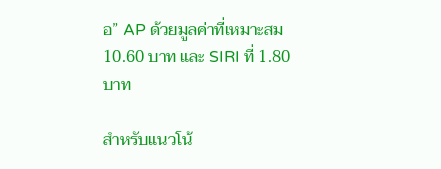อ” AP ด้วยมูลค่าที่เหมาะสม 10.60 บาท และ SIRI ที่ 1.80 บาท

สำหรับแนวโน้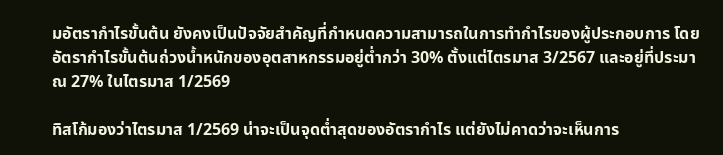มอัตรากำไรขั้นต้น ยังคงเป็นปัจจัยสำคัญที่กำหนดความสามารถในการทำกำไรของผู้ประกอบการ โดยอัตรากำไรขั้นต้นถ่วงน้ำหนักของอุตสาหกรรมอยู่ต่ำกว่า 30% ตั้งแต่ไตรมาส 3/2567 และอยู่ที่ประมาณ 27% ในไตรมาส 1/2569

ทิสโก้มองว่าไตรมาส 1/2569 น่าจะเป็นจุดต่ำสุดของอัตรากำไร แต่ยังไม่คาดว่าจะเห็นการ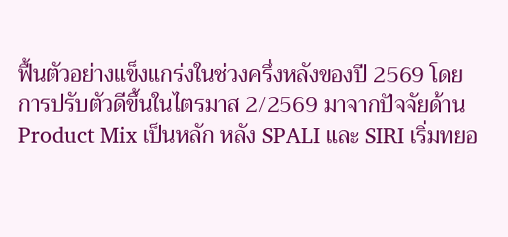ฟื้นตัวอย่างแข็งแกร่งในช่วงครึ่งหลังของปี 2569 โดยการปรับตัวดีขึ้นในไตรมาส 2/2569 มาจากปัจจัยด้าน Product Mix เป็นหลัก หลัง SPALI และ SIRI เริ่มทยอ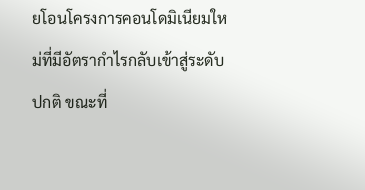ยโอนโครงการคอนโดมิเนียมใหม่ที่มีอัตรากำไรกลับเข้าสู่ระดับปกติ ขณะที่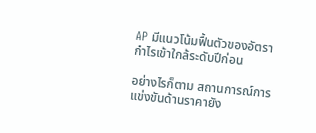AP มีแนวโน้มฟื้นตัวของอัตรากำไรเข้าใกล้ระดับปีก่อน

อย่างไรก็ตาม สถานการณ์การแข่งขันด้านราคายัง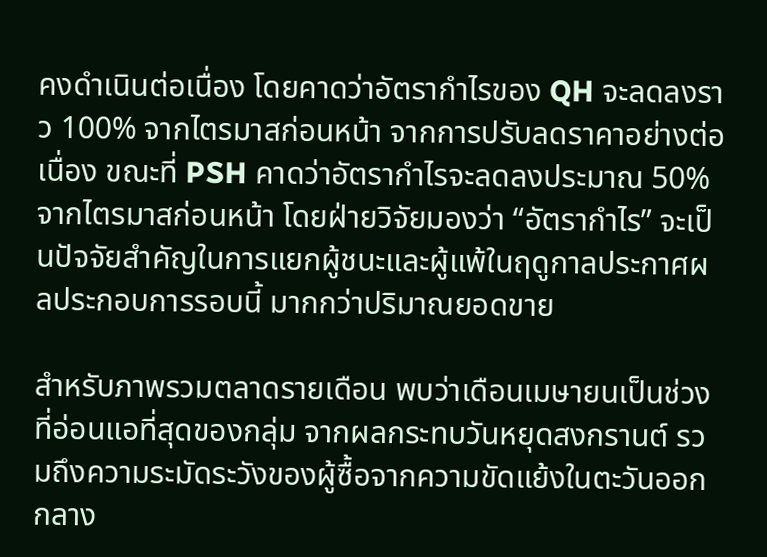คงดำเนินต่อเนื่อง โดยคาดว่าอัตรากำไรของ QH จะลดลงราว 100% จากไตรมาสก่อนหน้า จากการปรับลดราคาอย่างต่อเนื่อง ขณะที่ PSH คาดว่าอัตรากำไรจะลดลงประมาณ 50% จากไตรมาสก่อนหน้า โดยฝ่ายวิจัยมองว่า “อัตรากำไร” จะเป็นปัจจัยสำคัญในการแยกผู้ชนะและผู้แพ้ในฤดูกาลประกาศผลประกอบการรอบนี้ มากกว่าปริมาณยอดขาย

สำหรับภาพรวมตลาดรายเดือน พบว่าเดือนเมษายนเป็นช่วงที่อ่อนแอที่สุดของกลุ่ม จากผลกระทบวันหยุดสงกรานต์ รวมถึงความระมัดระวังของผู้ซื้อจากความขัดแย้งในตะวันออกกลาง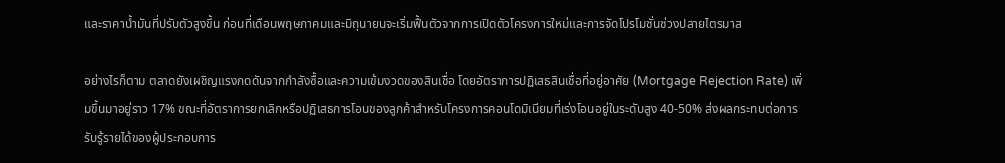และราคาน้ำมันที่ปรับตัวสูงขึ้น ก่อนที่เดือนพฤษภาคมและมิถุนายนจะเริ่มฟื้นตัวจากการเปิดตัวโครงการใหม่และการจัดโปรโมชั่นช่วงปลายไตรมาส

อย่างไรก็ตาม ตลาดยังเผชิญแรงกดดันจากกำลังซื้อและความเข้มงวดของสินเชื่อ โดยอัตราการปฏิเสธสินเชื่อที่อยู่อาศัย (Mortgage Rejection Rate) เพิ่มขึ้นมาอยู่ราว 17% ขณะที่อัตราการยกเลิกหรือปฏิเสธการโอนของลูกค้าสำหรับโครงการคอนโดมิเนียมที่เร่งโอนอยู่ในระดับสูง 40-50% ส่งผลกระทบต่อการรับรู้รายได้ของผู้ประกอบการ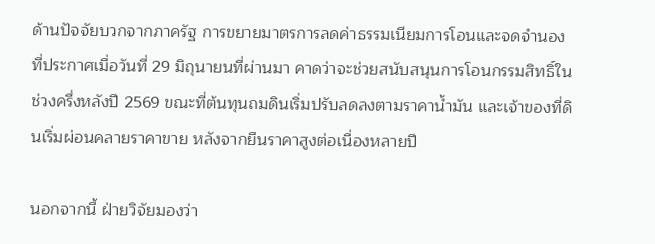ด้านปัจจัยบวกจากภาครัฐ การขยายมาตรการลดค่าธรรมเนียมการโอนและจดจำนองที่ประกาศเมื่อวันที่ 29 มิถุนายนที่ผ่านมา คาดว่าจะช่วยสนับสนุนการโอนกรรมสิทธิ์ในช่วงครึ่งหลังปี 2569 ขณะที่ต้นทุนถมดินเริ่มปรับลดลงตามราคาน้ำมัน และเจ้าของที่ดินเริ่มผ่อนคลายราคาขาย หลังจากยืนราคาสูงต่อเนื่องหลายปี

นอกจากนี้ ฝ่ายวิจัยมองว่า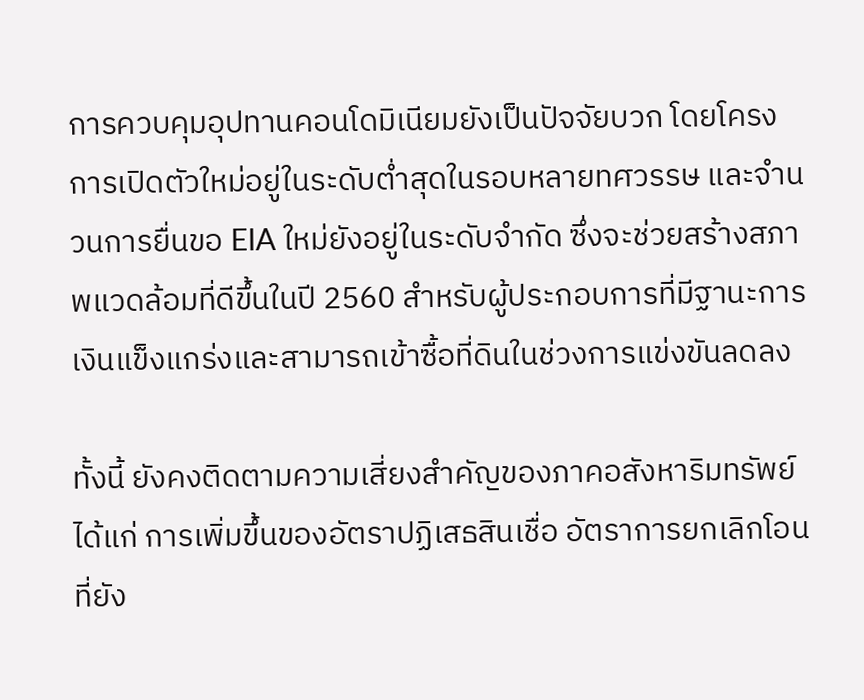การควบคุมอุปทานคอนโดมิเนียมยังเป็นปัจจัยบวก โดยโครงการเปิดตัวใหม่อยู่ในระดับต่ำสุดในรอบหลายทศวรรษ และจำนวนการยื่นขอ EIA ใหม่ยังอยู่ในระดับจำกัด ซึ่งจะช่วยสร้างสภาพแวดล้อมที่ดีขึ้นในปี 2560 สำหรับผู้ประกอบการที่มีฐานะการเงินแข็งแกร่งและสามารถเข้าซื้อที่ดินในช่วงการแข่งขันลดลง

ทั้งนี้ ยังคงติดตามความเสี่ยงสำคัญของภาคอสังหาริมทรัพย์ ได้แก่ การเพิ่มขึ้นของอัตราปฏิเสธสินเชื่อ อัตราการยกเลิกโอนที่ยัง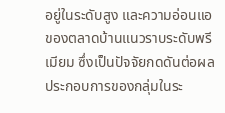อยู่ในระดับสูง และความอ่อนแอของตลาดบ้านแนวราบระดับพรีเมียม ซึ่งเป็นปัจจัยกดดันต่อผลประกอบการของกลุ่มในระ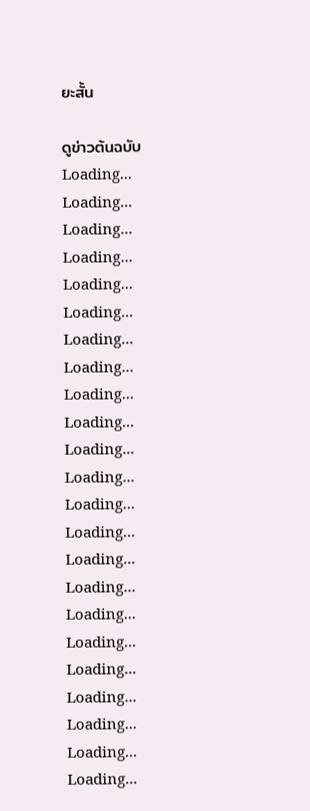ยะสั้น

ดูข่าวต้นฉบับ
Loading...
Loading...
Loading...
Loading...
Loading...
Loading...
Loading...
Loading...
Loading...
Loading...
Loading...
Loading...
Loading...
Loading...
Loading...
Loading...
Loading...
Loading...
Loading...
Loading...
Loading...
Loading...
Loading...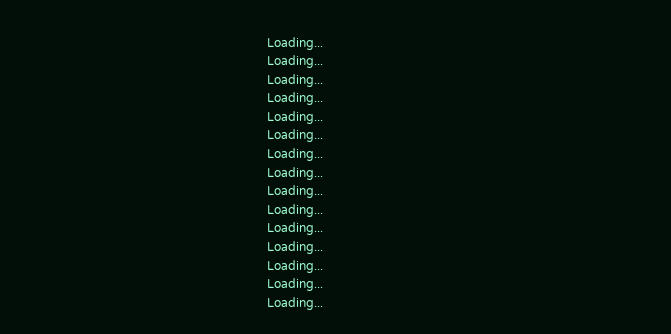Loading...
Loading...
Loading...
Loading...
Loading...
Loading...
Loading...
Loading...
Loading...
Loading...
Loading...
Loading...
Loading...
Loading...
Loading...